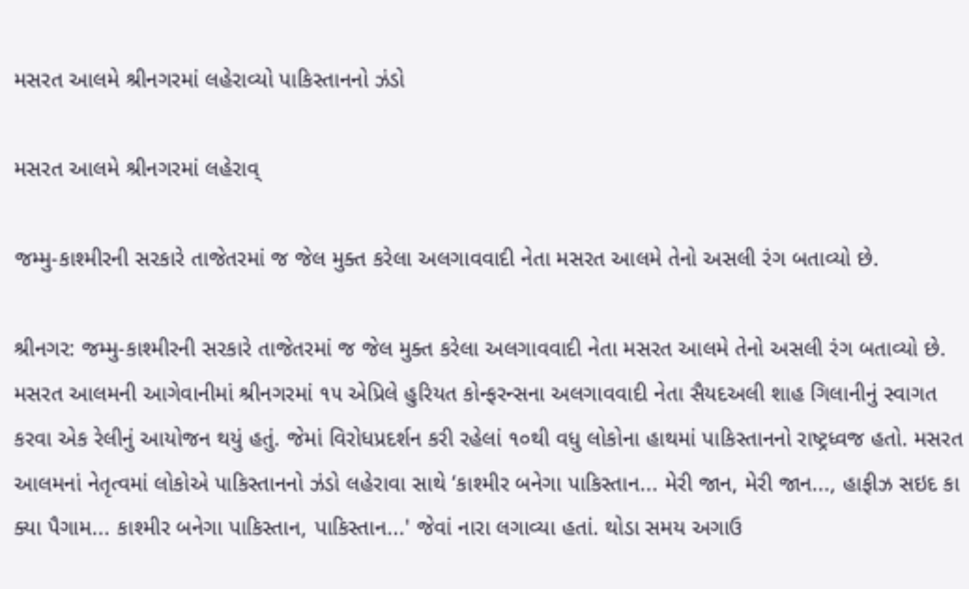મસરત આલમે શ્રીનગરમાં લહેરાવ્યો પાકિસ્તાનનો ઝંડો

મસરત આલમે શ્રીનગરમાં લહેરાવ્

જમ્મુ-કાશ્મીરની સરકારે તાજેતરમાં જ જેલ મુક્ત કરેલા અલગાવવાદી નેતા મસરત આલમે તેનો અસલી રંગ બતાવ્યો છે.

શ્રીનગર: જમ્મુ-કાશ્મીરની સરકારે તાજેતરમાં જ જેલ મુક્ત કરેલા અલગાવવાદી નેતા મસરત આલમે તેનો અસલી રંગ બતાવ્યો છે. મસરત આલમની આગેવાનીમાં શ્રીનગરમાં ૧૫ એપ્રિલે હુરિયત કોન્ફરન્સના અલગાવવાદી નેતા સૈયદઅલી શાહ ગિલાનીનું સ્વાગત કરવા એક રેલીનું આયોજન થયું હતું. જેમાં વિરોધપ્રદર્શન કરી રહેલાં ૧૦થી વધુ લોકોના હાથમાં પાકિસ્તાનનો રાષ્ટ્રધ્વજ હતો. મસરત આલમનાં નેતૃત્વમાં લોકોએ પાકિસ્તાનનો ઝંડો લહેરાવા સાથે ‘કાશ્મીર બનેગા પાકિસ્તાન... મેરી જાન, મેરી જાન..., હાફીઝ સઇદ કા ક્યા પૈગામ... કાશ્મીર બનેગા પાકિસ્તાન, પાકિસ્તાન...' જેવાં નારા લગાવ્યા હતાં. થોડા સમય અગાઉ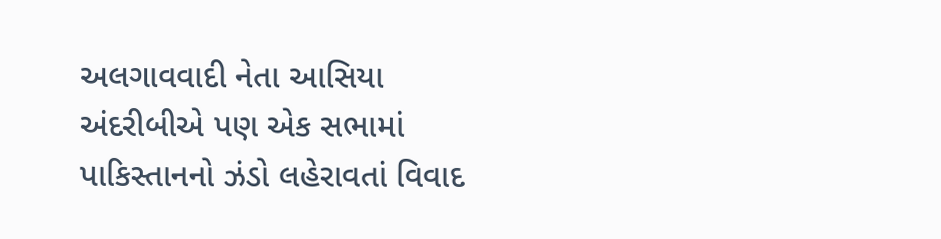અલગાવવાદી નેતા આસિયા અંદરીબીએ પણ એક સભામાં પાકિસ્તાનનો ઝંડો લહેરાવતાં વિવાદ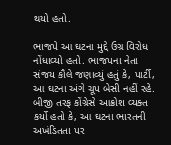થયો હતો.

ભાજપે આ ઘટના મુદ્દે ઉગ્ર વિરોધ નોંધાવ્યો હતો. ભાજપના નેતા સંજય કૌલે જણાવ્યું હતું કે, પાર્ટી, આ ઘટના અંગે ચૂપ બેસી નહીં રહે. બીજી તરફ કોંગ્રેસે આક્રોશ વ્યક્ત કર્યો હતો કે, આ ઘટના ભારતની અખંડિતતા પર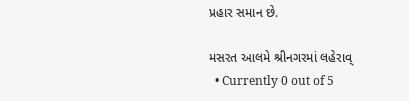પ્રહાર સમાન છે.

મસરત આલમે શ્રીનગરમાં લહેરાવ્
  • Currently 0 out of 5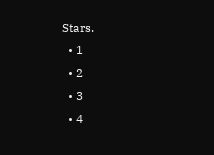Stars.
  • 1
  • 2
  • 3
  • 4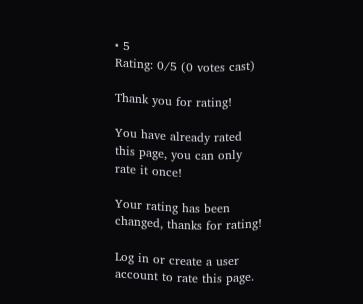• 5
Rating: 0/5 (0 votes cast)

Thank you for rating!

You have already rated this page, you can only rate it once!

Your rating has been changed, thanks for rating!

Log in or create a user account to rate this page.